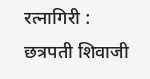रत्नागिरी : छत्रपती शिवाजी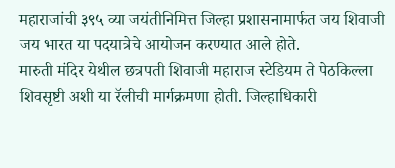महाराजांची ३९५ व्या जयंतीनिमित्त जिल्हा प्रशासनामार्फत जय शिवाजी जय भारत या पदयात्रेचे आयोजन करण्यात आले होते.
मारुती मंदिर येथील छत्रपती शिवाजी महाराज स्टेडियम ते पेठकिल्ला शिवसृष्टी अशी या रॅलीची मार्गक्रमणा होती. जिल्हाधिकारी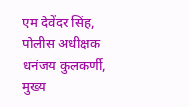एम देवेंदर सिंह, पोलीस अधीक्षक धनंजय कुलकर्णी, मुख्य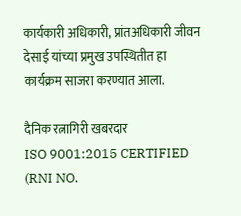कार्यकारी अधिकारी, प्रांतअधिकारी जीवन देसाई यांच्या प्रमुख उपस्थितीत हा कार्यक्रम साजरा करण्यात आला.

दैनिक रत्नागिरी खबरदार
ISO 9001:2015 CERTIFIED
(RNI NO.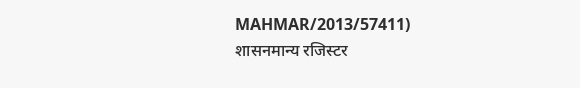MAHMAR/2013/57411)
शासनमान्य रजिस्टर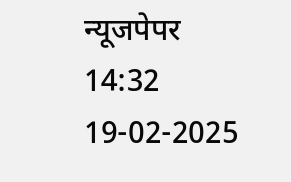न्यूजपेपर
14:32 19-02-2025